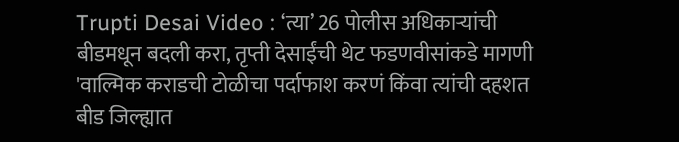Trupti Desai Video : ‘त्या’ 26 पोलीस अधिकाऱ्यांची बीडमधून बदली करा, तृप्ती देसाईंची थेट फडणवीसांकडे मागणी
'वाल्मिक कराडची टोळीचा पर्दाफाश करणं किंवा त्यांची दहशत बीड जिल्ह्यात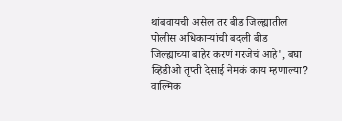थांबवायची असेल तर बीड जिल्ह्यातील पोलीस अधिकाऱ्यांची बदली बीड जिल्ह्याच्या बाहेर करणं गरजेचं आहे', बघा व्हिडीओ तृप्ती देसाई नेमकं काय म्हणाल्या?
वाल्मिक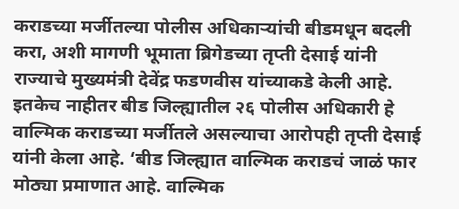कराडच्या मर्जीतल्या पोलीस अधिकाऱ्यांची बीडमधून बदली करा, अशी मागणी भूमाता ब्रिगेडच्या तृप्ती देसाई यांनी राज्याचे मुख्यमंत्री देवेंद्र फडणवीस यांच्याकडे केली आहे. इतकेच नाहीतर बीड जिल्ह्यातील २६ पोलीस अधिकारी हे वाल्मिक कराडच्या मर्जीतले असल्याचा आरोपही तृप्ती देसाई यांनी केला आहे. ‘बीड जिल्ह्यात वाल्मिक कराडचं जाळं फार मोठ्या प्रमाणात आहे. वाल्मिक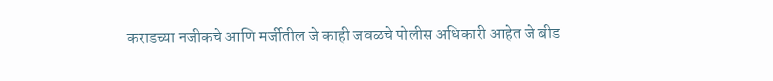कराडच्या नजीकचे आणि मर्जीतील जे काही जवळचे पोलीस अधिकारी आहेत जे बीड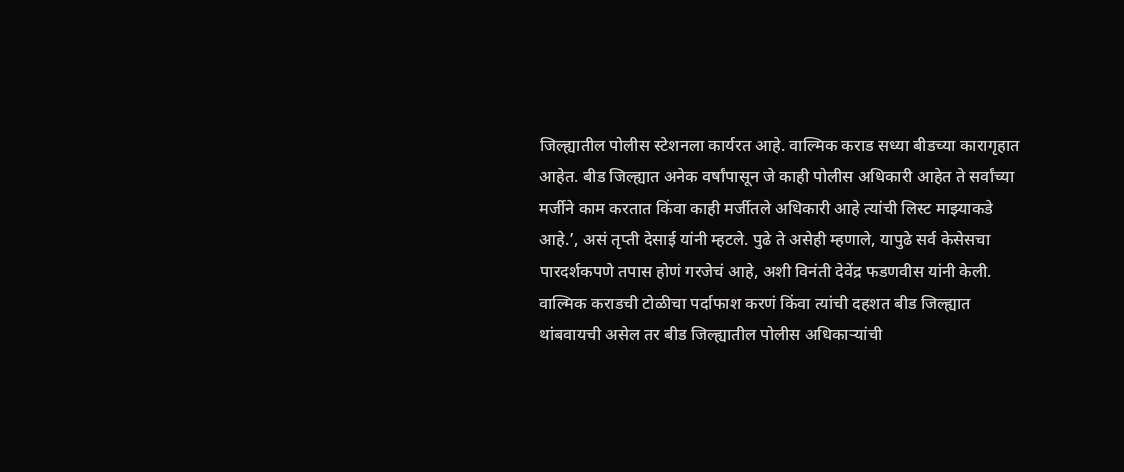जिल्ह्यातील पोलीस स्टेशनला कार्यरत आहे. वाल्मिक कराड सध्या बीडच्या कारागृहात आहेत. बीड जिल्ह्यात अनेक वर्षांपासून जे काही पोलीस अधिकारी आहेत ते सर्वांच्या मर्जीने काम करतात किंवा काही मर्जीतले अधिकारी आहे त्यांची लिस्ट माझ्याकडे आहे.’, असं तृप्ती देसाई यांनी म्हटले. पुढे ते असेही म्हणाले, यापुढे सर्व केसेसचा पारदर्शकपणे तपास होणं गरजेचं आहे, अशी विनंती देवेंद्र फडणवीस यांनी केली. वाल्मिक कराडची टोळीचा पर्दाफाश करणं किंवा त्यांची दहशत बीड जिल्ह्यात थांबवायची असेल तर बीड जिल्ह्यातील पोलीस अधिकाऱ्यांची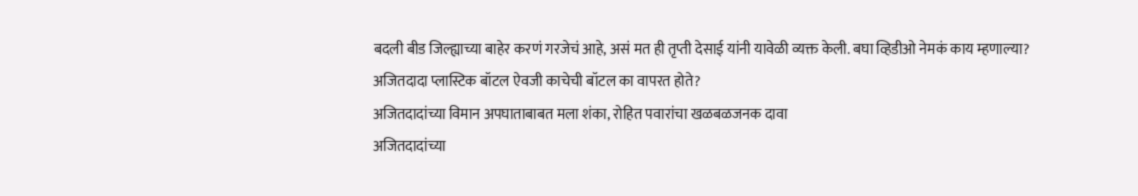बदली बीड जिल्ह्याच्या बाहेर करणं गरजेचं आहे, असं मत ही तृप्ती देसाई यांनी यावेळी व्यक्त केली. बघा व्हिडीओ नेमकं काय म्हणाल्या?
अजितदादा प्लास्टिक बॉटल ऐवजी काचेची बॉटल का वापरत होते?
अजितदादांच्या विमान अपघाताबाबत मला शंका, रोहित पवारांचा खळबळजनक दावा
अजितदादांच्या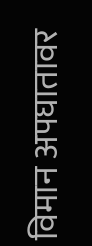विमान अपघातावर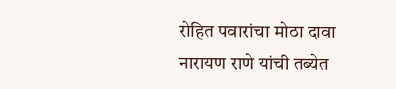रोहित पवारांचा मोठा दावा
नारायण राणे यांची तब्येत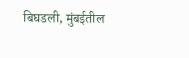बिघडली, मुंबईतील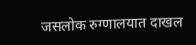जसलोक रुग्णालयात दाखल